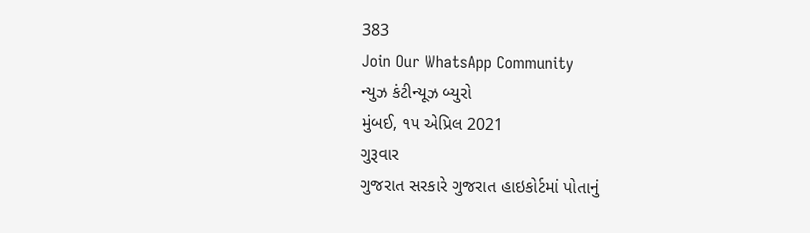383
Join Our WhatsApp Community
ન્યુઝ કંટીન્યૂઝ બ્યુરો
મુંબઈ, ૧૫ એપ્રિલ 2021
ગુરૂવાર
ગુજરાત સરકારે ગુજરાત હાઇકોર્ટમાં પોતાનું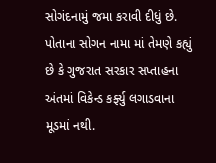સોગંદનામું જમા કરાવી દીધું છે. પોતાના સોગન નામા માં તેમણે કહ્યું છે કે ગુજરાત સરકાર સપ્તાહના અંતમાં વિકેન્ડ કર્ફ્યુ લગાડવાના મૂડમાં નથી.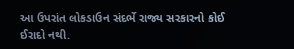આ ઉપરાંત લોકડાઉન સંદર્ભે રાજ્ય સરકારનો કોઈ ઈરાદો નથી.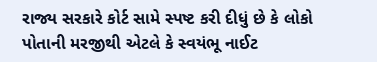રાજ્ય સરકારે કોર્ટ સામે સ્પષ્ટ કરી દીધું છે કે લોકો પોતાની મરજીથી એટલે કે સ્વયંભૂ નાઈટ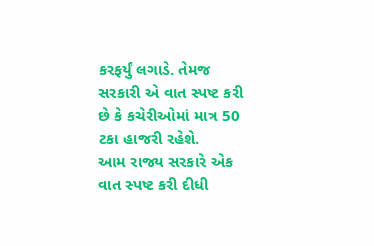કરફર્યું લગાડે. તેમજ સરકારી એ વાત સ્પષ્ટ કરી છે કે કચેરીઓમાં માત્ર 50 ટકા હાજરી રહેશે.
આમ રાજ્ય સરકારે એક વાત સ્પષ્ટ કરી દીધી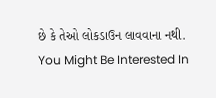છે કે તેઓ લોકડાઉન લાવવાના નથી.
You Might Be Interested In